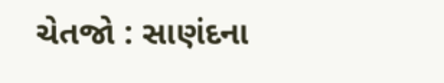ચેતજો : સાણંદના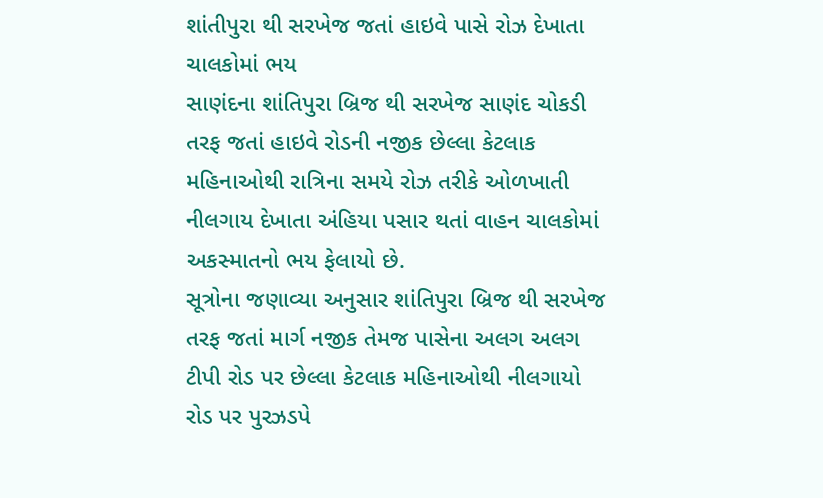શાંતીપુરા થી સરખેજ જતાં હાઇવે પાસે રોઝ દેખાતા ચાલકોમાં ભય
સાણંદના શાંતિપુરા બ્રિજ થી સરખેજ સાણંદ ચોકડી તરફ જતાં હાઇવે રોડની નજીક છેલ્લા કેટલાક મહિનાઓથી રાત્રિના સમયે રોઝ તરીકે ઓળખાતી નીલગાય દેખાતા અંહિયા પસાર થતાં વાહન ચાલકોમાં અકસ્માતનો ભય ફેલાયો છે.
સૂત્રોના જણાવ્યા અનુસાર શાંતિપુરા બ્રિજ થી સરખેજ તરફ જતાં માર્ગ નજીક તેમજ પાસેના અલગ અલગ ટીપી રોડ પર છેલ્લા કેટલાક મહિનાઓથી નીલગાયો રોડ પર પુરઝડપે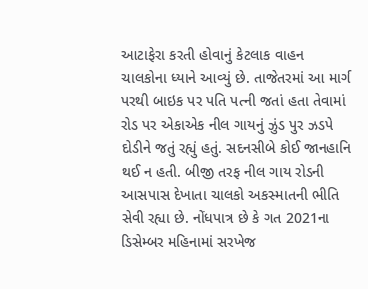આટાફેરા કરતી હોવાનું કેટલાક વાહન ચાલકોના ધ્યાને આવ્યું છે. તાજેતરમાં આ માર્ગ પરથી બાઇક પર પતિ પત્ની જતાં હતા તેવામાં રોડ પર એકાએક નીલ ગાયનું ઝુંડ પુર ઝડપે દોડીને જતું રહ્યું હતું. સદનસીબે કોઈ જાનહાનિ થઈ ન હતી. બીજી તરફ નીલ ગાય રોડની આસપાસ દેખાતા ચાલકો અકસ્માતની ભીતિ સેવી રહ્યા છે. નોંધપાત્ર છે કે ગત 2021ના ડિસેમ્બર મહિનામાં સરખેજ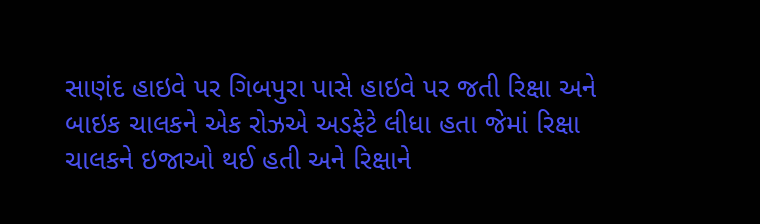સાણંદ હાઇવે પર ગિબપુરા પાસે હાઇવે પર જતી રિક્ષા અને બાઇક ચાલકને એક રોઝએ અડફેટે લીધા હતા જેમાં રિક્ષા ચાલકને ઇજાઓ થઈ હતી અને રિક્ષાને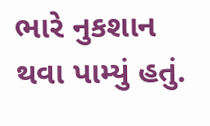ભારે નુકશાન થવા પામ્યું હતું.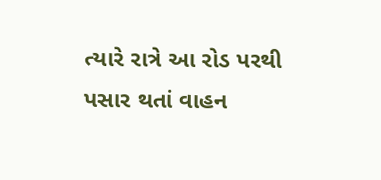ત્યારે રાત્રે આ રોડ પરથી પસાર થતાં વાહન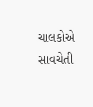ચાલકોએ સાવચેતી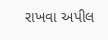રાખવા અપીલ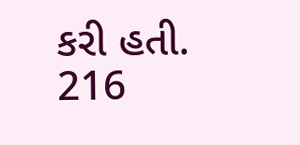કરી હતી.
216